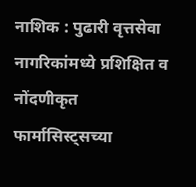नाशिक : पुढारी वृत्तसेवा
नागरिकांमध्ये प्रशिक्षित व नोंदणीकृत फार्मासिस्ट्सच्या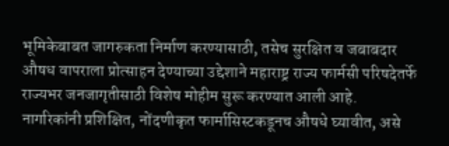भूमिकेबाबत जागरुकता निर्माण करण्यासाठी, तसेच सुरक्षित व जबाबदार औषध वापराला प्रोत्साहन देण्याच्या उद्देशाने महाराष्ट्र राज्य फार्मसी परिषदेतर्फे राज्यभर जनजागृतीसाठी विशेष मोहीम सुरू करण्यात आली आहे. नागरिकांनी प्रशिक्षित, नोंदणीकृत फार्मासिस्टकडूनच औषधे घ्यावीत, असे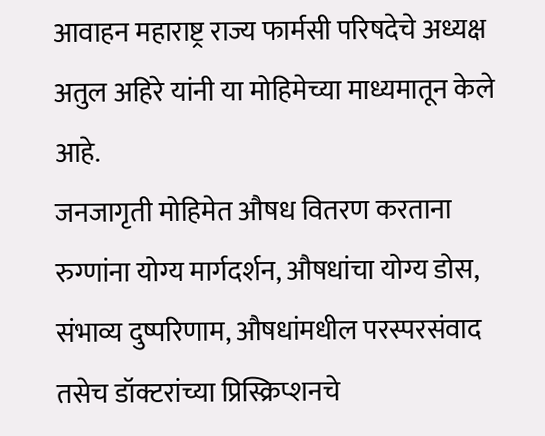आवाहन महाराष्ट्र राज्य फार्मसी परिषदेचे अध्यक्ष अतुल अहिरे यांनी या मोहिमेच्या माध्यमातून केले आहे.
जनजागृती मोहिमेत औषध वितरण करताना रुग्णांना योग्य मार्गदर्शन, औषधांचा योग्य डोस, संभाव्य दुष्परिणाम, औषधांमधील परस्परसंवाद तसेच डॉक्टरांच्या प्रिस्क्रिप्शनचे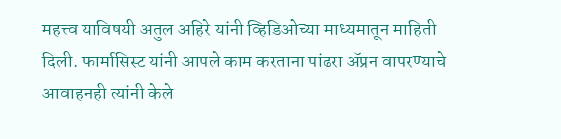महत्त्व याविषयी अतुल अहिरे यांनी व्हिडिओच्या माध्यमातून माहिती दिली. फार्मासिस्ट यांनी आपले काम करताना पांढरा ॲप्रन वापरण्याचे आवाहनही त्यांनी केले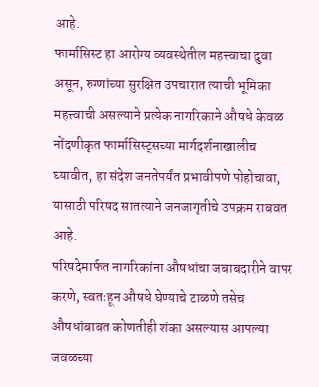आहे.
फार्मासिस्ट हा आरोग्य व्यवस्थेतील महत्त्वाचा दुवा असून, रुग्णांच्या सुरक्षित उपचारात त्याची भूमिका महत्त्वाची असल्याने प्रत्येक नागरिकाने औषधे केवळ नोंदणीकृत फार्मासिस्ट्सच्या मार्गदर्शनाखालीच घ्यावीत, हा संदेश जनतेपर्यंत प्रभावीपणे पोहोचावा, यासाठी परिषद सातत्याने जनजागृतीचे उपक्रम राबवत आहे.
परिषदेमार्फत नागरिकांना औषधांचा जबाबदारीने वापर करणे, स्वतःहून औषधे घेण्याचे टाळणे तसेच औषधांबाबत कोणतीही शंका असल्यास आपल्या जवळच्या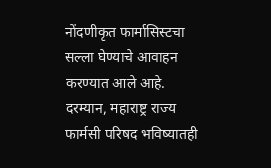नोंदणीकृत फार्मासिस्टचा सल्ला घेण्याचे आवाहन करण्यात आले आहे.
दरम्यान, महाराष्ट्र राज्य फार्मसी परिषद भविष्यातही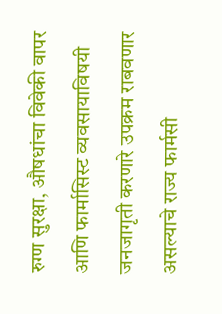रुग्ण सुरक्षा, औषधांचा विवेकी वापर आणि फार्मासिस्ट व्यवसायाविषयी जनजागृती करणारे उपक्रम राबवणार असल्याचे राज्य फार्मसी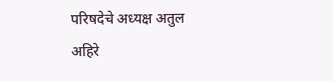परिषदेचे अध्यक्ष अतुल अहिरे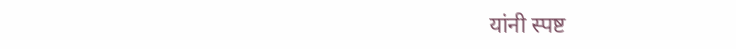यांनी स्पष्ट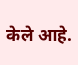केले आहे.